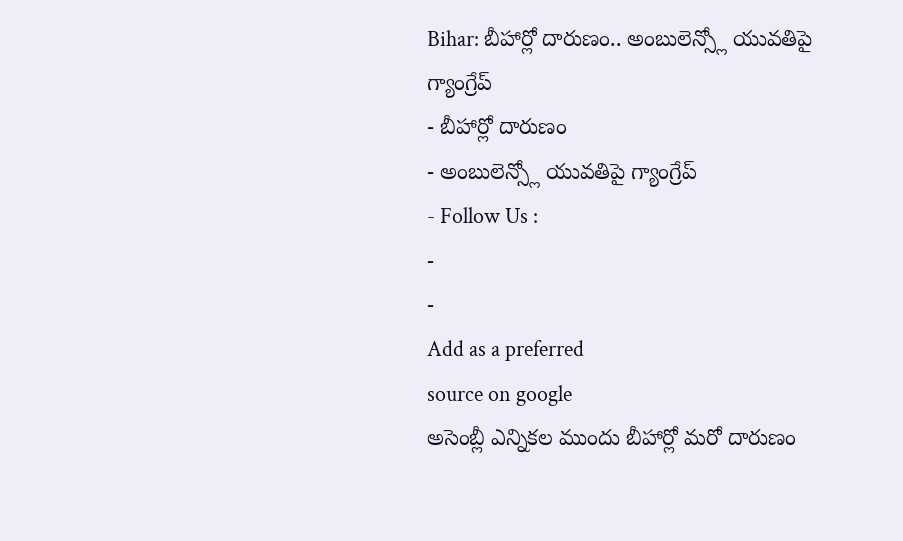Bihar: బీహార్లో దారుణం.. అంబులెన్స్లో యువతిపై గ్యాంగ్రేప్
- బీహార్లో దారుణం
- అంబులెన్స్లో యువతిపై గ్యాంగ్రేప్
- Follow Us :
-
-
Add as a preferred
source on google
అసెంబ్లీ ఎన్నికల ముందు బీహార్లో మరో దారుణం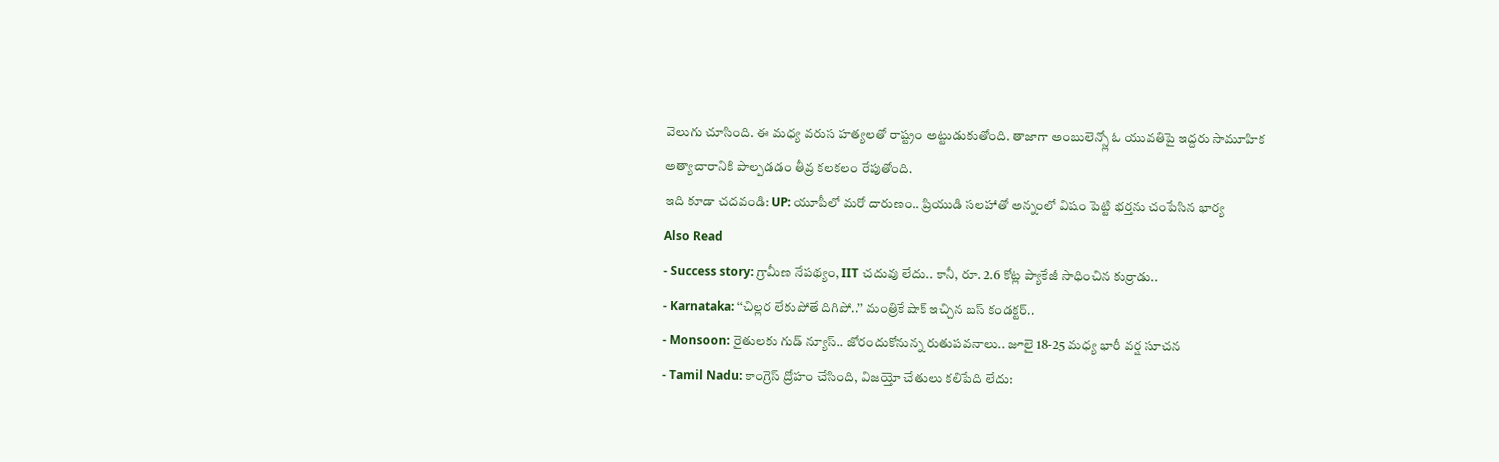వెలుగు చూసింది. ఈ మధ్య వరుస హత్యలతో రాష్ట్రం అట్టుడుకుతోంది. తాజాగా అంబులెన్స్లో ఓ యువతిపై ఇద్దరు సామూహిక అత్యాచారానికి పాల్పడడం తీవ్ర కలకలం రేపుతోంది.
ఇది కూడా చదవండి: UP: యూపీలో మరో దారుణం.. ప్రియుడి సలహాతో అన్నంలో విషం పెట్టి భర్తను చంపేసిన భార్య
Also Read
- Success story: గ్రామీణ నేపథ్యం, IIT చదువు లేదు.. కానీ, రూ. 2.6 కోట్ల ప్యాకేజీ సాధించిన కుర్రాడు..
- Karnataka: ‘‘చిల్లర లేకుపోతే దిగిపో..’’ మంత్రికే షాక్ ఇచ్చిన బస్ కండక్టర్..
- Monsoon: రైతులకు గుడ్ న్యూస్.. జోరందుకోనున్న రుతుపవనాలు.. జూలై 18-25 మధ్య భారీ వర్ష సూచన
- Tamil Nadu: కాంగ్రెస్ ద్రోహం చేసింది, విజయ్తో చేతులు కలిపేది లేదు: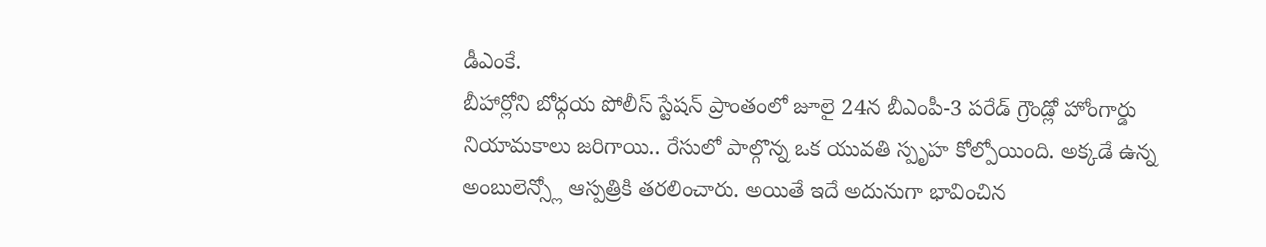డీఎంకే.
బీహార్లోని బోధ్గయ పోలీస్ స్టేషన్ ప్రాంతంలో జూలై 24న బీఎంపీ-3 పరేడ్ గ్రౌండ్లో హోంగార్డు నియామకాలు జరిగాయి.. రేసులో పాల్గొన్న ఒక యువతి స్పృహ కోల్పోయింది. అక్కడే ఉన్న అంబులెన్స్లో ఆస్పత్రికి తరలించారు. అయితే ఇదే అదునుగా భావించిన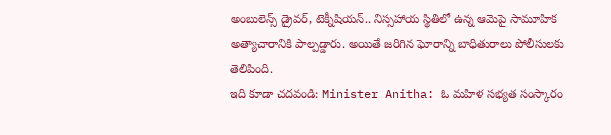అంబులెన్స్ డ్రైవర్, టెక్నీషియన్.. నిస్సహాయ స్థితిలో ఉన్న ఆమెపై సామూహిక అత్యాచారానికి పాల్పడ్డారు. అయితే జరిగిన ఘోరాన్ని బాధితురాలు పోలీసులకు తెలిపింది.
ఇది కూడా చదవండి: Minister Anitha: ఓ మహిళ సభ్యత సంస్కారం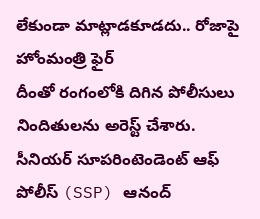లేకుండా మాట్లాడకూడదు.. రోజాపై హోంమంత్రి ఫైర్
దీంతో రంగంలోకి దిగిన పోలీసులు నిందితులను అరెస్ట్ చేశారు. సీనియర్ సూపరింటెండెంట్ ఆఫ్ పోలీస్ (SSP) ఆనంద్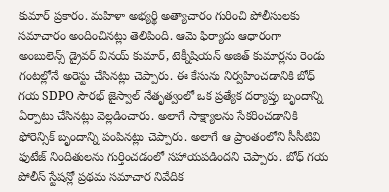కుమార్ ప్రకారం. మహిళా అభ్యర్థి అత్యాచారం గురించి పోలీసులకు సమాచారం అందించినట్లు తెలిపింది. ఆమె ఫిర్యాదు ఆధారంగా అంబులెన్స్ డ్రైవర్ వినయ్ కుమార్, టెక్నీషియన్ అజిత్ కుమార్లను రెండు గంటల్లోనే అరెస్టు చేసినట్లు చెప్పారు. ఈ కేసును నిర్వహించడానికి బోధ్ గయ SDPO సౌరభ్ జైస్వాల్ నేతృత్వంలో ఒక ప్రత్యేక దర్యాప్తు బృందాన్ని ఏర్పాటు చేసినట్లు వెల్లడించారు. అలాగే సాక్ష్యాలను సేకరించడానికి ఫోరెన్సిక్ బృందాన్ని పంపినట్లు చెప్పారు. అలాగే ఆ ప్రాంతంలోని సీసీటివి ఫుటేజ్ నిందితులను గుర్తించడంలో సహాయపడిందని చెప్పారు. బోధ్ గయ పోలీస్ స్టేషన్లో ప్రథమ సమాచార నివేదిక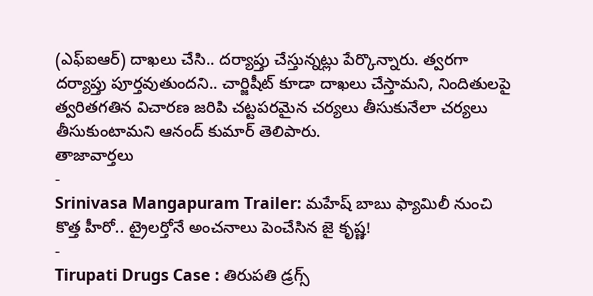(ఎఫ్ఐఆర్) దాఖలు చేసి.. దర్యాప్తు చేస్తున్నట్లు పేర్కొన్నారు. త్వరగా దర్యాప్తు పూర్తవుతుందని.. చార్జిషీట్ కూడా దాఖలు చేస్తామని, నిందితులపై త్వరితగతిన విచారణ జరిపి చట్టపరమైన చర్యలు తీసుకునేలా చర్యలు తీసుకుంటామని ఆనంద్ కుమార్ తెలిపారు.
తాజావార్తలు
-
Srinivasa Mangapuram Trailer: మహేష్ బాబు ఫ్యామిలీ నుంచి కొత్త హీరో.. ట్రైలర్తోనే అంచనాలు పెంచేసిన జై కృష్ణ!
-
Tirupati Drugs Case : తిరుపతి డ్రగ్స్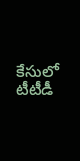కేసులో టీటీడీ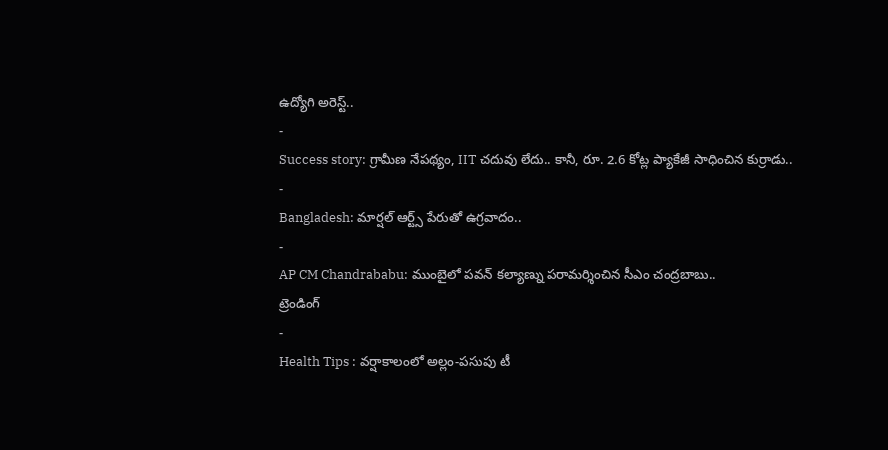ఉద్యోగి అరెస్ట్..
-
Success story: గ్రామీణ నేపథ్యం, IIT చదువు లేదు.. కానీ, రూ. 2.6 కోట్ల ప్యాకేజీ సాధించిన కుర్రాడు..
-
Bangladesh: మార్షల్ ఆర్ట్స్ పేరుతో ఉగ్రవాదం..
-
AP CM Chandrababu: ముంబైలో పవన్ కల్యాణ్ను పరామర్శించిన సీఎం చంద్రబాబు..
ట్రెండింగ్
-
Health Tips : వర్షాకాలంలో అల్లం-పసుపు టీ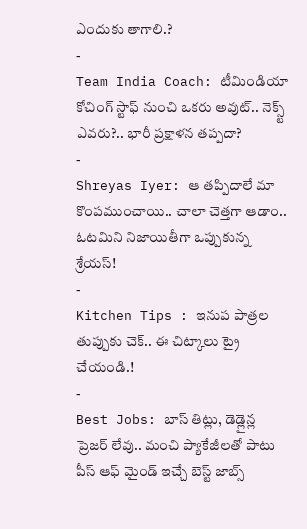ఎందుకు తాగాలి.?
-
Team India Coach: టీమిండియా కోచింగ్ స్టాఫ్ నుంచి ఒకరు అవుట్.. నెక్స్ట్ ఎవరు?.. భారీ ప్రక్షాళన తప్పదా?
-
Shreyas Iyer: ఆ తప్పిదాలే మా కొంపముంచాయి.. చాలా చెత్తగా ఆడాం.. ఓటమిని నిజాయితీగా ఒప్పుకున్న శ్రేయస్!
-
Kitchen Tips : ఇనుప పాత్రల తుప్పుకు చెక్.. ఈ చిట్కాలు ట్రై చేయండి.!
-
Best Jobs: బాస్ తిట్లు, డెడ్లైన్ల ప్రెజర్ లేవు.. మంచి ప్యాకేజీలతో పాటు పీస్ ఆఫ్ మైండ్ ఇచ్చే బెస్ట్ జాబ్స్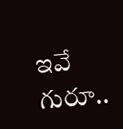ఇవే గురూ..